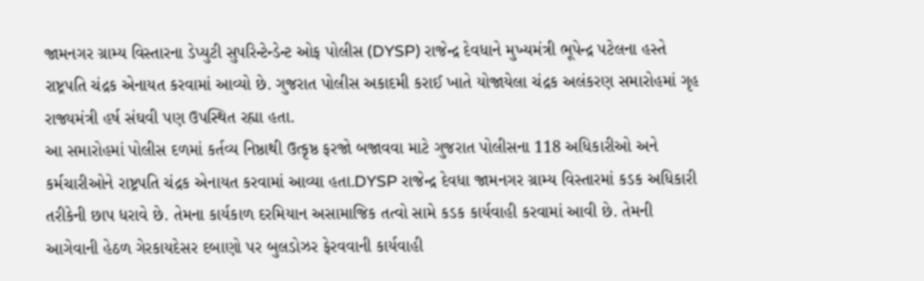જામનગર ગ્રામ્ય વિસ્તારના ડેપ્યુટી સુપરિન્ટેન્ડેન્ટ ઓફ પોલીસ (DYSP) રાજેન્દ્ર દેવધાને મુખ્યમંત્રી ભૂપેન્દ્ર પટેલના હસ્તે રાષ્ટ્રપતિ ચંદ્રક એનાયત કરવામાં આવ્યો છે. ગુજરાત પોલીસ અકાદમી કરાઈ ખાતે યોજાયેલા ચંદ્રક અલંકરણ સમારોહમાં ગૃહ રાજ્યમંત્રી હર્ષ સંઘવી પણ ઉપસ્થિત રહ્યા હતા.
આ સમારોહમાં પોલીસ દળમાં કર્તવ્ય નિષ્ઠાથી ઉત્કૃષ્ઠ ફરજો બજાવવા માટે ગુજરાત પોલીસના 118 અધિકારીઓ અને કર્મચારીઓને રાષ્ટ્રપતિ ચંદ્રક એનાયત કરવામાં આવ્યા હતા.DYSP રાજેન્દ્ર દેવધા જામનગર ગ્રામ્ય વિસ્તારમાં કડક અધિકારી તરીકેની છાપ ધરાવે છે. તેમના કાર્યકાળ દરમિયાન અસામાજિક તત્વો સામે કડક કાર્યવાહી કરવામાં આવી છે. તેમની આગેવાની હેઠળ ગેરકાયદેસર દબાણો પર બુલડોઝર ફેરવવાની કાર્યવાહી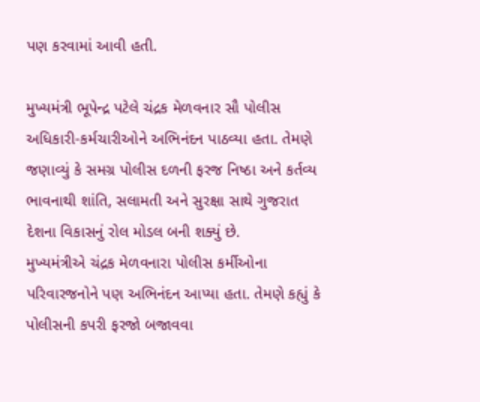પણ કરવામાં આવી હતી.

મુખ્યમંત્રી ભૂપેન્દ્ર પટેલે ચંદ્રક મેળવનાર સૌ પોલીસ અધિકારી-કર્મચારીઓને અભિનંદન પાઠવ્યા હતા. તેમણે જણાવ્યું કે સમગ્ર પોલીસ દળની ફરજ નિષ્ઠા અને કર્તવ્ય ભાવનાથી શાંતિ, સલામતી અને સુરક્ષા સાથે ગુજરાત દેશના વિકાસનું રોલ મોડલ બની શક્યું છે.
મુખ્યમંત્રીએ ચંદ્રક મેળવનારા પોલીસ કર્મીઓના પરિવારજનોને પણ અભિનંદન આપ્યા હતા. તેમણે કહ્યું કે પોલીસની કપરી ફરજો બજાવવા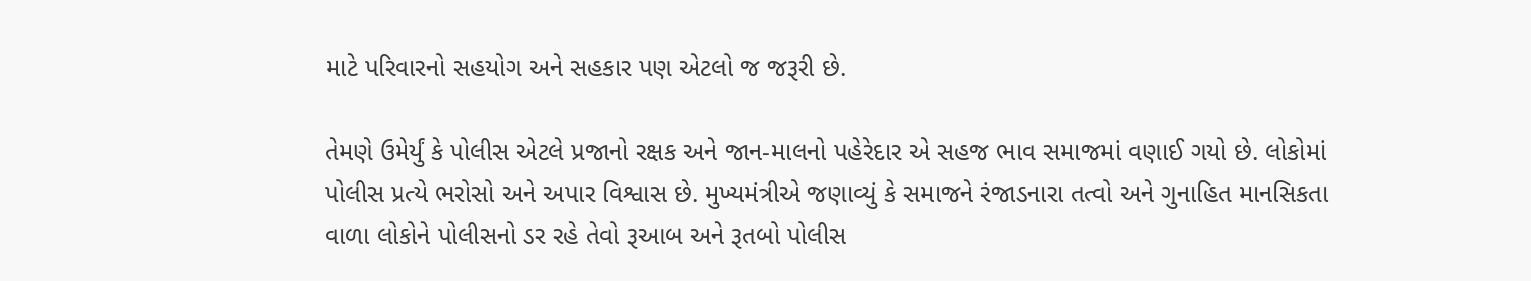માટે પરિવારનો સહયોગ અને સહકાર પણ એટલો જ જરૂરી છે.

તેમણે ઉમેર્યું કે પોલીસ એટલે પ્રજાનો રક્ષક અને જાન-માલનો પહેરેદાર એ સહજ ભાવ સમાજમાં વણાઈ ગયો છે. લોકોમાં પોલીસ પ્રત્યે ભરોસો અને અપાર વિશ્વાસ છે. મુખ્યમંત્રીએ જણાવ્યું કે સમાજને રંજાડનારા તત્વો અને ગુનાહિત માનસિકતા વાળા લોકોને પોલીસનો ડર રહે તેવો રૂઆબ અને રૂતબો પોલીસ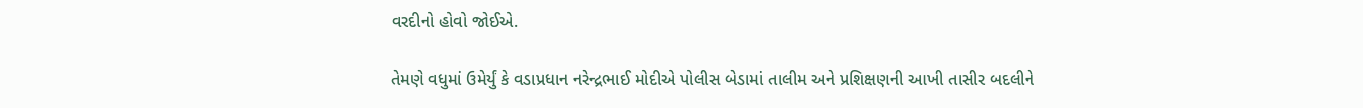વરદીનો હોવો જોઈએ.

તેમણે વધુમાં ઉમેર્યું કે વડાપ્રધાન નરેન્દ્રભાઈ મોદીએ પોલીસ બેડામાં તાલીમ અને પ્રશિક્ષણની આખી તાસીર બદલીને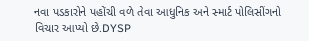નવા પડકારોને પહોંચી વળે તેવા આધુનિક અને સ્માર્ટ પોલિસીંગનો વિચાર આપ્યો છે.DYSP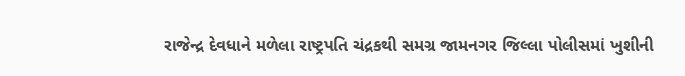રાજેન્દ્ર દેવધાને મળેલા રાષ્ટ્રપતિ ચંદ્રકથી સમગ્ર જામનગર જિલ્લા પોલીસમાં ખુશીની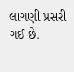લાગણી પ્રસરી ગઈ છે.